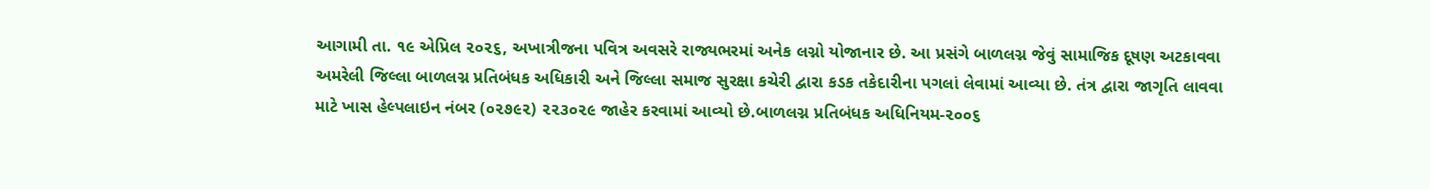આગામી તા. ૧૯ એપ્રિલ ૨૦૨૬, અખાત્રીજના પવિત્ર અવસરે રાજ્યભરમાં અનેક લગ્નો યોજાનાર છે. આ પ્રસંગે બાળલગ્ન જેવું સામાજિક દૂષણ અટકાવવા અમરેલી જિલ્લા બાળલગ્ન પ્રતિબંધક અધિકારી અને જિલ્લા સમાજ સુરક્ષા કચેરી દ્વારા કડક તકેદારીના પગલાં લેવામાં આવ્યા છે. તંત્ર દ્વારા જાગૃતિ લાવવા માટે ખાસ હેલ્પલાઇન નંબર (૦૨૭૯૨) ૨૨૩૦૨૯ જાહેર કરવામાં આવ્યો છે.બાળલગ્ન પ્રતિબંધક અધિનિયમ-૨૦૦૬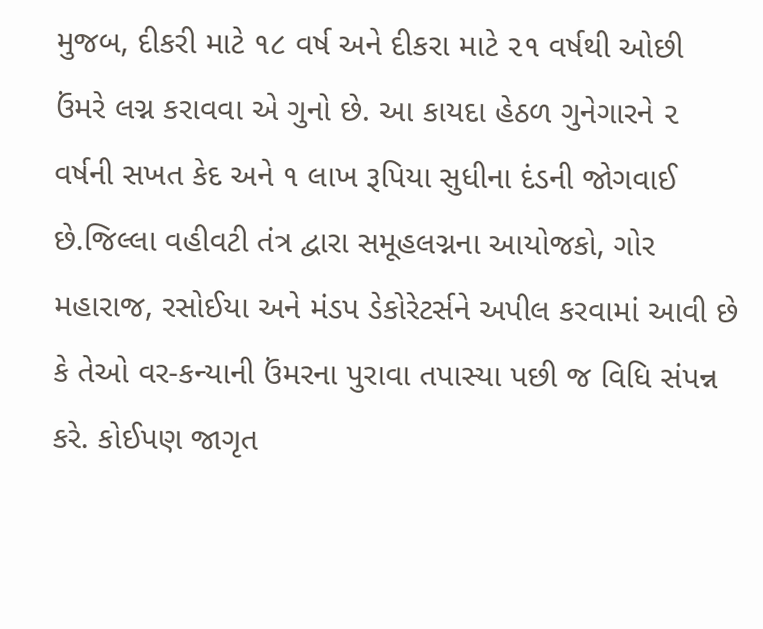મુજબ, દીકરી માટે ૧૮ વર્ષ અને દીકરા માટે ૨૧ વર્ષથી ઓછી ઉંમરે લગ્ન કરાવવા એ ગુનો છે. આ કાયદા હેઠળ ગુનેગારને ૨ વર્ષની સખત કેદ અને ૧ લાખ રૂપિયા સુધીના દંડની જોગવાઈ છે.જિલ્લા વહીવટી તંત્ર દ્વારા સમૂહલગ્નના આયોજકો, ગોર મહારાજ, રસોઈયા અને મંડપ ડેકોરેટર્સને અપીલ કરવામાં આવી છે કે તેઓ વર-કન્યાની ઉંમરના પુરાવા તપાસ્યા પછી જ વિધિ સંપન્ન કરે. કોઈપણ જાગૃત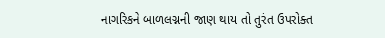નાગરિકને બાળલગ્નની જાણ થાય તો તુરંત ઉપરોક્ત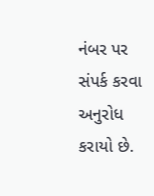નંબર પર સંપર્ક કરવા અનુરોધ કરાયો છે.